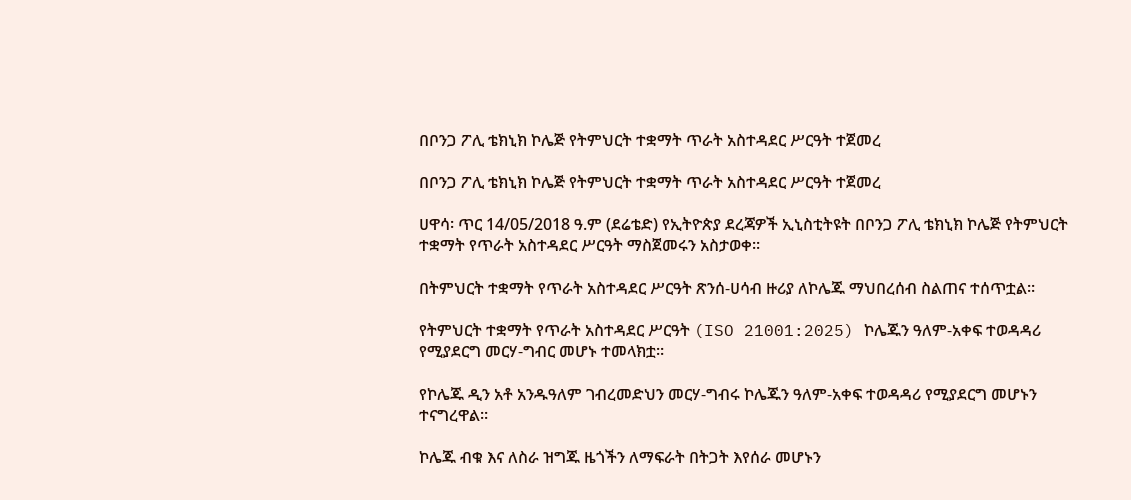በቦንጋ ፖሊ ቴክኒክ ኮሌጅ የትምህርት ተቋማት ጥራት አስተዳደር ሥርዓት ተጀመረ

በቦንጋ ፖሊ ቴክኒክ ኮሌጅ የትምህርት ተቋማት ጥራት አስተዳደር ሥርዓት ተጀመረ

ሀዋሳ፡ ጥር 14/05/2018 ዓ.ም (ደሬቴድ) የኢትዮጵያ ደረጃዎች ኢኒስቲትዩት በቦንጋ ፖሊ ቴክኒክ ኮሌጅ የትምህርት ተቋማት የጥራት አስተዳደር ሥርዓት ማስጀመሩን አስታወቀ።

በትምህርት ተቋማት የጥራት አስተዳደር ሥርዓት ጽንሰ-ሀሳብ ዙሪያ ለኮሌጁ ማህበረሰብ ስልጠና ተሰጥቷል።

የትምህርት ተቋማት የጥራት አስተዳደር ሥርዓት (ISO 21001:2025) ኮሌጁን ዓለም-አቀፍ ተወዳዳሪ የሚያደርግ መርሃ-ግብር መሆኑ ተመላክቷ።

የኮሌጁ ዲን አቶ አንዱዓለም ገብረመድህን መርሃ-ግብሩ ኮሌጁን ዓለም-አቀፍ ተወዳዳሪ የሚያደርግ መሆኑን ተናግረዋል።

ኮሌጁ ብቁ እና ለስራ ዝግጁ ዜጎችን ለማፍራት በትጋት እየሰራ መሆኑን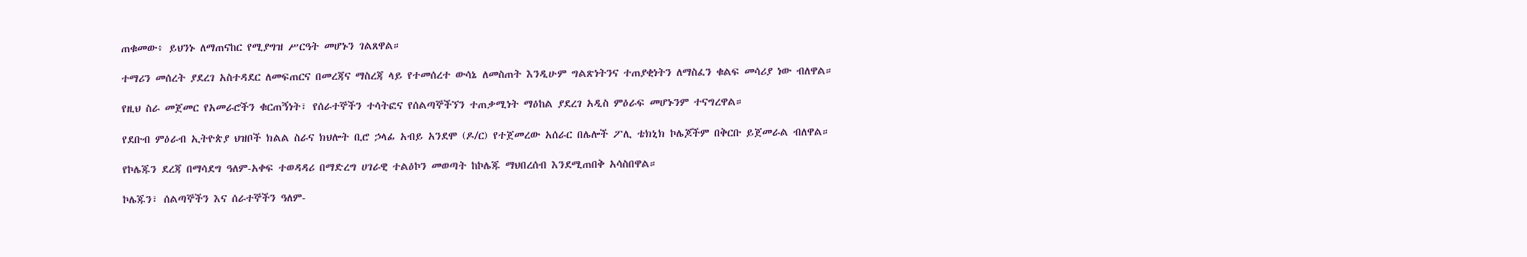ጠቁመው፥ ይህንኑ ለማጠናከር የሚያግዝ ሥርዓት መሆኑን ገልጸዋል።

ተማሪን መሰረት ያደረገ አስተዳደር ለመፍጠርና በመረጃና ማስረጃ ላይ የተመሰረተ ውሳኔ ለመስጠት እንዲሁም ግልጽነትንና ተጠያቂነትን ለማስፈን ቁልፍ መሳሪያ ነው ብለዋል።

የዚህ ስራ መጀመር የአመራሮችን ቁርጠኝነት፣ የሰራተኞችን ተሳትፎና የሰልጣኞችኘን ተጠቃሚነት ማዕከል ያደረገ አዲስ ምዕራፍ መሆኑንም ተናግረዋል።

የደቡብ ምዕራብ ኢትዮጵያ ህዝቦች ክልል ስራና ክህሎት ቢሮ ኃላፊ አብይ አንደሞ (ዶ/ር) የተጀመረው አሰራር በሌሎች ፖሊ ቴክኒክ ኮሌጆችም በቅርቡ ይጀመራል ብለዋል።

የኮሌጁን ደረጃ በማሳደግ ዓለም-አቀፍ ተወዳዳሪ በማድረግ ሀገራዊ ተልዕኮን መወጣት ከኮሌጁ ማህበረሰብ እንደሚጠበቅ አሳስበዋል።

ኮሌጁን፣ ሰልጣኞችን እና ሰራተኞችን ዓለም-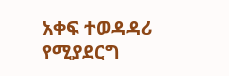አቀፍ ተወዳዳሪ የሚያደርግ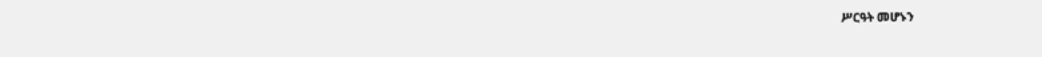ሥርዓት መሆኑን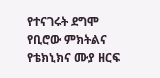የተናገሩት ደግሞ የቢሮው ምክትልና የቴክኒክና ሙያ ዘርፍ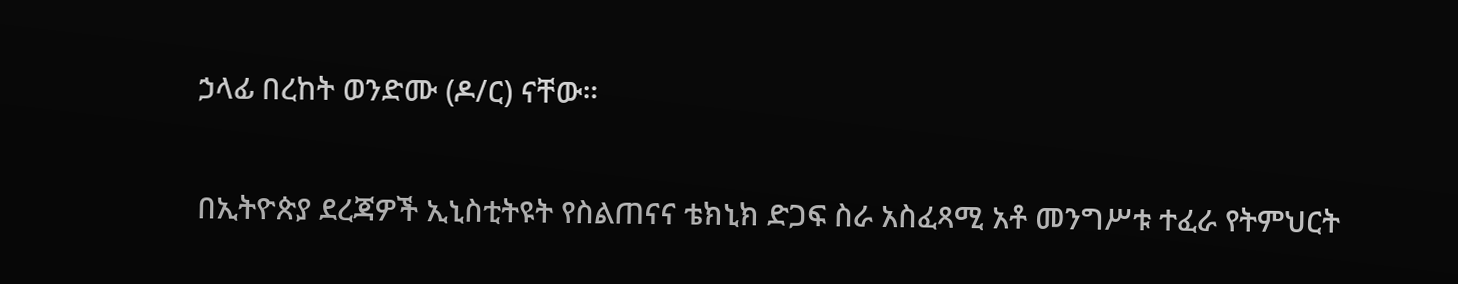ኃላፊ በረከት ወንድሙ (ዶ/ር) ናቸው።

በኢትዮጵያ ደረጃዎች ኢኒስቲትዩት የስልጠናና ቴክኒክ ድጋፍ ስራ አስፈጻሚ አቶ መንግሥቱ ተፈራ የትምህርት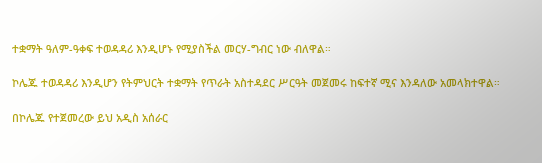ተቋማት ዓለም-ዓቀፍ ተወዳዳሪ እንዲሆኑ የሚያስችል መርሃ-ግብር ነው ብለዋል።

ኮሌጁ ተወዳዳሪ እንዲሆን የትምህርት ተቋማት የጥራት አስተዳደር ሥርዓት መጀመሩ ከፍተኛ ሚና እንዳለው አመላክተዋል።

በኮሌጁ የተጀመረው ይህ አዲስ አሰራር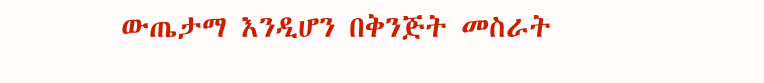ውጤታማ እንዲሆን በቅንጅት መስራት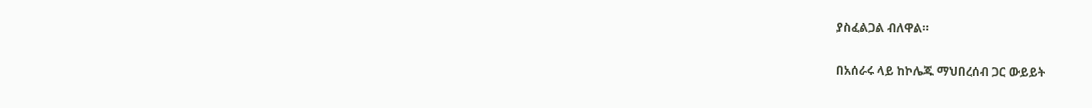ያስፈልጋል ብለዋል።

በአሰራሩ ላይ ከኮሌጁ ማህበረሰብ ጋር ውይይት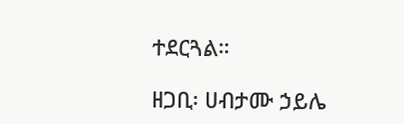ተደርጓል።

ዘጋቢ፡ ሀብታሙ ኃይሌ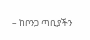– ከቦንጋ ጣቢያችን